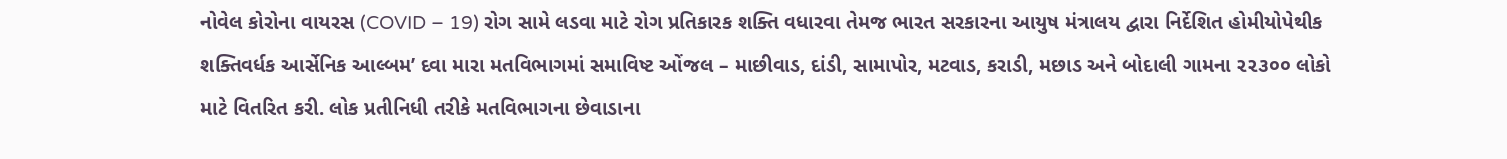નોવેલ કોરોના વાયરસ (COVID – 19) રોગ સામે લડવા માટે રોગ પ્રતિકારક શક્તિ વધારવા તેમજ ભારત સરકારના આયુષ મંત્રાલય દ્વારા નિર્દેશિત હોમીયોપેથીક શક્તિવર્ધક આર્સેનિક આલ્બમ’ દવા મારા મતવિભાગમાં સમાવિષ્ટ ઓંજલ – માછીવાડ, દાંડી, સામાપોર, મટવાડ, કરાડી, મછાડ અને બોદાલી ગામના ૨૨૩૦૦ લોકો માટે વિતરિત કરી. લોક પ્રતીનિધી તરીકે મતવિભાગના છેવાડાના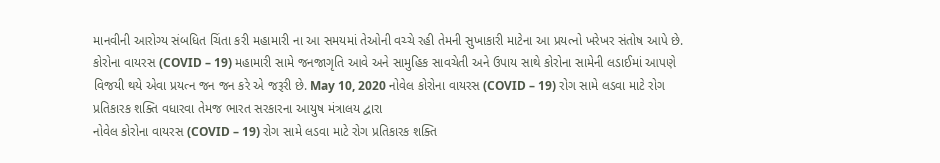માનવીની આરોગ્ય સંબધિત ચિંતા કરી મહામારી ના આ સમયમાં તેઓની વચ્ચે રહી તેમની સુખાકારી માટેના આ પ્રયત્નો ખરેખર સંતોષ આપે છે. કોરોના વાયરસ (COVID – 19) મહામારી સામે જનજાગૃતિ આવે અને સામુહિક સાવચેતી અને ઉપાય સાથે કોરોના સામેની લડાઈમાં આપણે વિજયી થયે એવા પ્રયત્ન જન જન કરે એ જરૂરી છે. May 10, 2020 નોવેલ કોરોના વાયરસ (COVID – 19) રોગ સામે લડવા માટે રોગ પ્રતિકારક શક્તિ વધારવા તેમજ ભારત સરકારના આયુષ મંત્રાલય દ્વારા
નોવેલ કોરોના વાયરસ (COVID – 19) રોગ સામે લડવા માટે રોગ પ્રતિકારક શક્તિ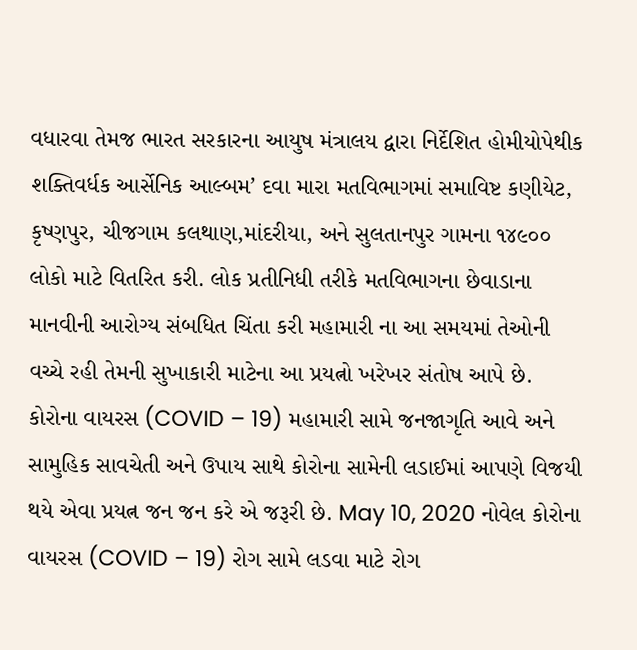વધારવા તેમજ ભારત સરકારના આયુષ મંત્રાલય દ્વારા નિર્દેશિત હોમીયોપેથીક શક્તિવર્ધક આર્સેનિક આલ્બમ’ દવા મારા મતવિભાગમાં સમાવિષ્ટ કણીયેટ, કૃષ્ણપુર, ચીજગામ કલથાણ,માંદરીયા, અને સુલતાનપુર ગામના ૧૪૯૦૦ લોકો માટે વિતરિત કરી. લોક પ્રતીનિધી તરીકે મતવિભાગના છેવાડાના માનવીની આરોગ્ય સંબધિત ચિંતા કરી મહામારી ના આ સમયમાં તેઓની વચ્ચે રહી તેમની સુખાકારી માટેના આ પ્રયત્નો ખરેખર સંતોષ આપે છે. કોરોના વાયરસ (COVID – 19) મહામારી સામે જનજાગૃતિ આવે અને સામુહિક સાવચેતી અને ઉપાય સાથે કોરોના સામેની લડાઈમાં આપણે વિજયી થયે એવા પ્રયત્ન જન જન કરે એ જરૂરી છે. May 10, 2020 નોવેલ કોરોના વાયરસ (COVID – 19) રોગ સામે લડવા માટે રોગ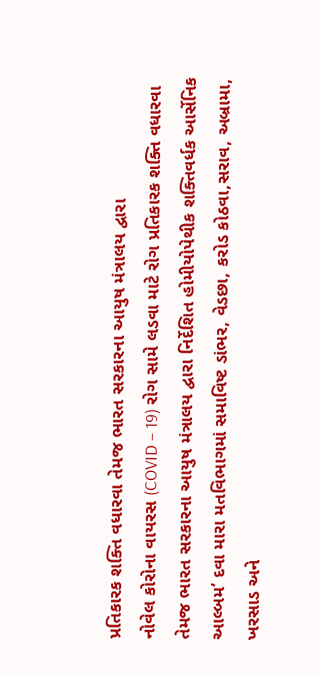પ્રતિકારક શક્તિ વધારવા તેમજ ભારત સરકારના આયુષ મંત્રાલય દ્વારા
નોવેલ કોરોના વાયરસ (COVID – 19) રોગ સામે લડવા માટે રોગ પ્રતિકારક શક્તિ વધારવા તેમજ ભારત સરકારના આયુષ મંત્રાલય દ્વારા નિર્દેશિત હોમીયોપેથીક શક્તિવર્ધક આર્સેનિક આલ્બમ’ દવા મારા મતવિભાગમાં સમાવિષ્ટ ડાંભર, વેડછા, કરોડ કોઠવા,સરાવ, અબ્રામા, ખરસાડ અને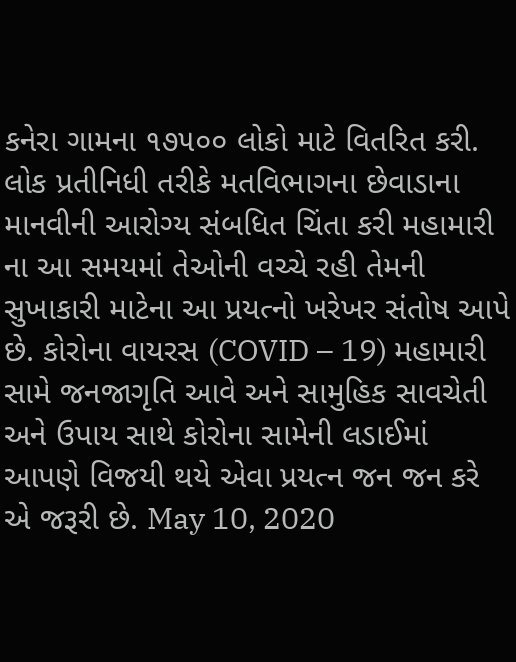કનેરા ગામના ૧૭૫૦૦ લોકો માટે વિતરિત કરી. લોક પ્રતીનિધી તરીકે મતવિભાગના છેવાડાના માનવીની આરોગ્ય સંબધિત ચિંતા કરી મહામારી ના આ સમયમાં તેઓની વચ્ચે રહી તેમની સુખાકારી માટેના આ પ્રયત્નો ખરેખર સંતોષ આપે છે. કોરોના વાયરસ (COVID – 19) મહામારી સામે જનજાગૃતિ આવે અને સામુહિક સાવચેતી અને ઉપાય સાથે કોરોના સામેની લડાઈમાં આપણે વિજયી થયે એવા પ્રયત્ન જન જન કરે એ જરૂરી છે. May 10, 2020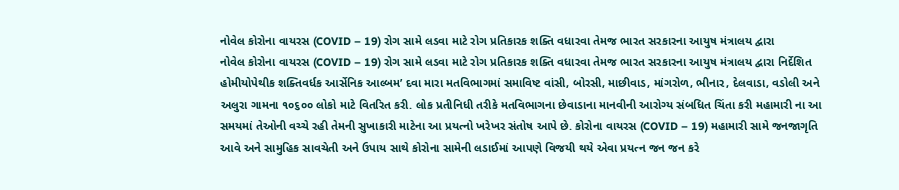નોવેલ કોરોના વાયરસ (COVID – 19) રોગ સામે લડવા માટે રોગ પ્રતિકારક શક્તિ વધારવા તેમજ ભારત સરકારના આયુષ મંત્રાલય દ્વારા
નોવેલ કોરોના વાયરસ (COVID – 19) રોગ સામે લડવા માટે રોગ પ્રતિકારક શક્તિ વધારવા તેમજ ભારત સરકારના આયુષ મંત્રાલય દ્વારા નિર્દેશિત હોમીયોપેથીક શક્તિવર્ધક આર્સેનિક આલ્બમ’ દવા મારા મતવિભાગમાં સમાવિષ્ટ વાંસી, બોરસી, માછીવાડ, માંગરોળ, ભીનાર, દેલવાડા, વડોલી અને અલુરા ગામના ૧૦૬૦૦ લોકો માટે વિતરિત કરી. લોક પ્રતીનિધી તરીકે મતવિભાગના છેવાડાના માનવીની આરોગ્ય સંબધિત ચિંતા કરી મહામારી ના આ સમયમાં તેઓની વચ્ચે રહી તેમની સુખાકારી માટેના આ પ્રયત્નો ખરેખર સંતોષ આપે છે. કોરોના વાયરસ (COVID – 19) મહામારી સામે જનજાગૃતિ આવે અને સામુહિક સાવચેતી અને ઉપાય સાથે કોરોના સામેની લડાઈમાં આપણે વિજયી થયે એવા પ્રયત્ન જન જન કરે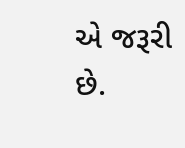એ જરૂરી છે.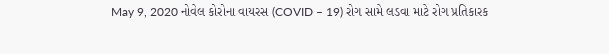May 9, 2020 નોવેલ કોરોના વાયરસ (COVID – 19) રોગ સામે લડવા માટે રોગ પ્રતિકારક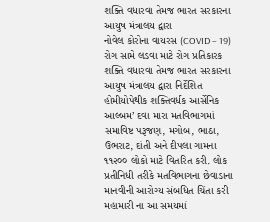શક્તિ વધારવા તેમજ ભારત સરકારના આયુષ મંત્રાલય દ્વારા
નોવેલ કોરોના વાયરસ (COVID – 19) રોગ સામે લડવા માટે રોગ પ્રતિકારક શક્તિ વધારવા તેમજ ભારત સરકારના આયુષ મંત્રાલય દ્વારા નિર્દેશિત હોમીયોપેથીક શક્તિવર્ધક આર્સેનિક આલ્બમ’ દવા મારા મતવિભાગમાં સમાવિષ્ટ પરૂજણ, મગોબ, ભાઠા, ઉભરાટ, દાંતી અને દીપલા ગામના ૧૧૨૦૦ લોકો માટે વિતરિત કરી. લોક પ્રતીનિધી તરીકે મતવિભાગના છેવાડાના માનવીની આરોગ્ય સંબધિત ચિંતા કરી મહામારી ના આ સમયમાં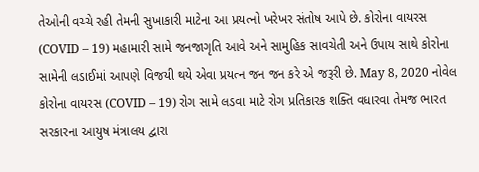તેઓની વચ્ચે રહી તેમની સુખાકારી માટેના આ પ્રયત્નો ખરેખર સંતોષ આપે છે. કોરોના વાયરસ (COVID – 19) મહામારી સામે જનજાગૃતિ આવે અને સામુહિક સાવચેતી અને ઉપાય સાથે કોરોના સામેની લડાઈમાં આપણે વિજયી થયે એવા પ્રયત્ન જન જન કરે એ જરૂરી છે. May 8, 2020 નોવેલ કોરોના વાયરસ (COVID – 19) રોગ સામે લડવા માટે રોગ પ્રતિકારક શક્તિ વધારવા તેમજ ભારત સરકારના આયુષ મંત્રાલય દ્વારા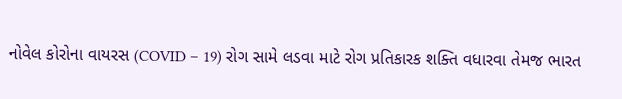નોવેલ કોરોના વાયરસ (COVID – 19) રોગ સામે લડવા માટે રોગ પ્રતિકારક શક્તિ વધારવા તેમજ ભારત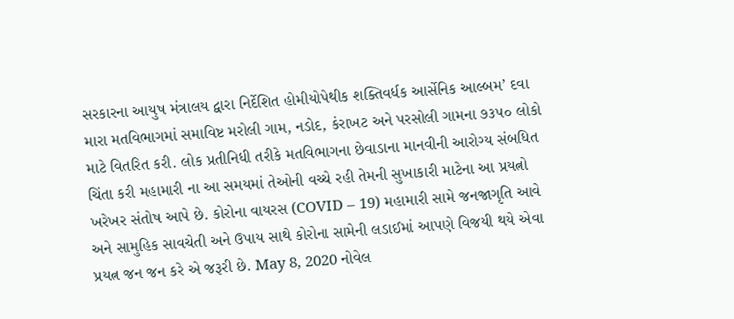સરકારના આયુષ મંત્રાલય દ્વારા નિર્દેશિત હોમીયોપેથીક શક્તિવર્ધક આર્સેનિક આલ્બમ’ દવા મારા મતવિભાગમાં સમાવિષ્ટ મરોલી ગામ, નડોદ, કંરાખટ અને પરસોલી ગામના ૭૩૫૦ લોકો માટે વિતરિત કરી. લોક પ્રતીનિધી તરીકે મતવિભાગના છેવાડાના માનવીની આરોગ્ય સંબધિત ચિંતા કરી મહામારી ના આ સમયમાં તેઓની વચ્ચે રહી તેમની સુખાકારી માટેના આ પ્રયત્નો ખરેખર સંતોષ આપે છે. કોરોના વાયરસ (COVID – 19) મહામારી સામે જનજાગૃતિ આવે અને સામુહિક સાવચેતી અને ઉપાય સાથે કોરોના સામેની લડાઈમાં આપણે વિજયી થયે એવા પ્રયત્ન જન જન કરે એ જરૂરી છે. May 8, 2020 નોવેલ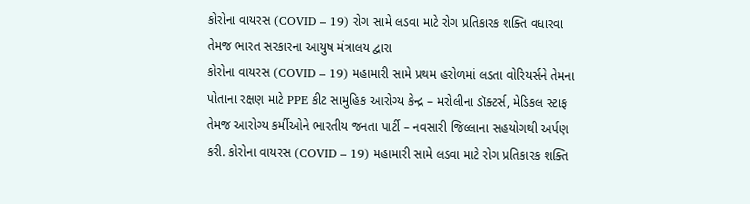કોરોના વાયરસ (COVID – 19) રોગ સામે લડવા માટે રોગ પ્રતિકારક શક્તિ વધારવા તેમજ ભારત સરકારના આયુષ મંત્રાલય દ્વારા
કોરોના વાયરસ (COVID – 19) મહામારી સામે પ્રથમ હરોળમાં લડતા વોરિયર્સને તેમના પોતાના રક્ષણ માટે PPE કીટ સામુહિક આરોગ્ય કેન્દ્ર – મરોલીના ડૉક્ટર્સ, મેડિકલ સ્ટાફ તેમજ આરોગ્ય કર્મીઓને ભારતીય જનતા પાર્ટી – નવસારી જિલ્લાના સહયોગથી અર્પણ કરી. કોરોના વાયરસ (COVID – 19) મહામારી સામે લડવા માટે રોગ પ્રતિકારક શક્તિ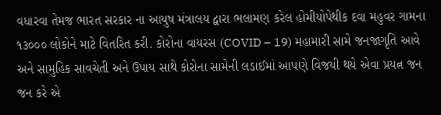વધારવા તેમજ ભારત સરકાર ના આયુષ મંત્રાલય દ્વારા ભલામણ કરેલ હોમીયોપેથીક દવા મહુવર ગામના ૧૩૦૦૦ લોકોને માટે વિતરિત કરી. કોરોના વાયરસ (COVID – 19) મહામારી સામે જનજાગૃતિ આવે અને સામુહિક સાવચેતી અને ઉપાય સાથે કોરોના સામેની લડાઈમાં આપણે વિજયી થયે એવા પ્રયત્ન જન જન કરે એ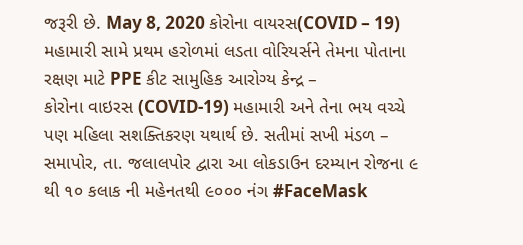જરૂરી છે. May 8, 2020 કોરોના વાયરસ(COVID – 19) મહામારી સામે પ્રથમ હરોળમાં લડતા વોરિયર્સને તેમના પોતાના રક્ષણ માટે PPE કીટ સામુહિક આરોગ્ય કેન્દ્ર –
કોરોના વાઇરસ (COVID-19) મહામારી અને તેના ભય વચ્ચે પણ મહિલા સશક્તિકરણ યથાર્થ છે. સતીમાં સખી મંડળ – સમાપોર, તા. જલાલપોર દ્વારા આ લોકડાઉન દરમ્યાન રોજના ૯ થી ૧૦ કલાક ની મહેનતથી ૯૦૦૦ નંગ #FaceMask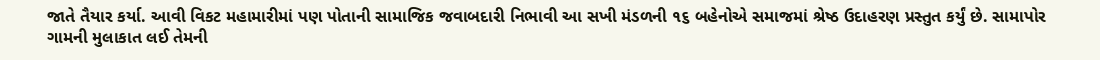જાતે તૈયાર કર્યા. આવી વિકટ મહામારીમાં પણ પોતાની સામાજિક જવાબદારી નિભાવી આ સખી મંડળની ૧૬ બહેનોએ સમાજમાં શ્રેષ્ઠ ઉદાહરણ પ્રસ્તુત કર્યું છે. સામાપોર ગામની મુલાકાત લઈ તેમની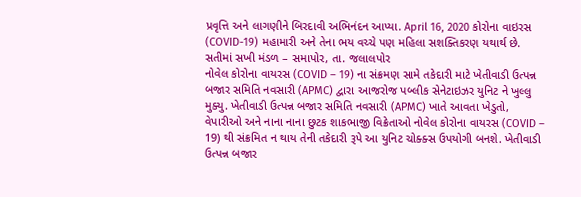પ્રવૃત્તિ અને લાગણીને બિરદાવી અભિનંદન આપ્યા. April 16, 2020 કોરોના વાઇરસ (COVID-19) મહામારી અને તેના ભય વચ્ચે પણ મહિલા સશક્તિકરણ યથાર્થ છે. સતીમાં સખી મંડળ – સમાપોર, તા. જલાલપોર
નોવેલ કોરોના વાયરસ (COVID – 19) ના સંક્રમણ સામે તકેદારી માટે ખેતીવાડી ઉત્પન્ન બજાર સમિતિ નવસારી (APMC) દ્વારા આજરોજ પબ્લીક સેનેટાઇઝર યુનિટ ને ખુલ્લુ મુક્યુ. ખેતીવાડી ઉત્પન્ન બજાર સમિતિ નવસારી (APMC) ખાતે આવતા ખેડુતો, વેપારીઓ અને નાના નાના છુટક શાકભાજી વિક્રેતાઓ નોવેલ કોરોના વાયરસ (COVID – 19) થી સંક્રમિત ન થાય તેની તકેદારી રૂપે આ યુનિટ ચોક્ક્સ ઉપયોગી બનશે. ખેતીવાડી ઉત્પન્ન બજાર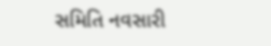સમિતિ નવસારી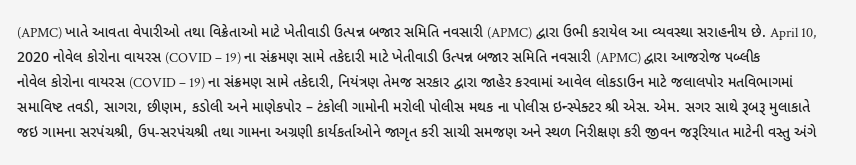(APMC) ખાતે આવતા વેપારીઓ તથા વિક્રેતાઓ માટે ખેતીવાડી ઉત્પન્ન બજાર સમિતિ નવસારી (APMC) દ્વારા ઉભી કરાયેલ આ વ્યવસ્થા સરાહનીય છે. April 10, 2020 નોવેલ કોરોના વાયરસ (COVID – 19) ના સંક્રમણ સામે તકેદારી માટે ખેતીવાડી ઉત્પન્ન બજાર સમિતિ નવસારી (APMC) દ્વારા આજરોજ પબ્લીક
નોવેલ કોરોના વાયરસ (COVID – 19) ના સંક્રમણ સામે તકેદારી, નિયંત્રણ તેમજ સરકાર દ્વારા જાહેર કરવામાં આવેલ લોકડાઉન માટે જલાલપોર મતવિભાગમાં સમાવિષ્ટ તવડી, સાગરા, છીણમ, કડોલી અને માણેકપોર – ટંકોલી ગામોની મરોલી પોલીસ મથક ના પોલીસ ઇન્સ્પેક્ટર શ્રી એસ. એમ. સગર સાથે રૂબરૂ મુલાકાતે જઇ ગામના સરપંચશ્રી, ઉપ-સરપંચશ્રી તથા ગામના અગ્રણી કાર્યકર્તાઓને જાગૃત કરી સાચી સમજણ અને સ્થળ નિરીક્ષણ કરી જીવન જરૂરિયાત માટેની વસ્તુ અંગે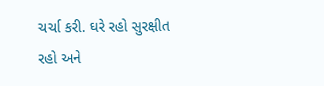ચર્ચા કરી. ઘરે રહો સુરક્ષીત રહો અને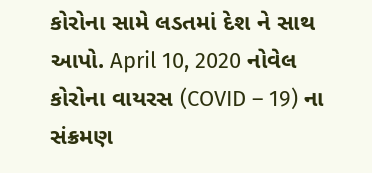કોરોના સામે લડતમાં દેશ ને સાથ આપો. April 10, 2020 નોવેલ કોરોના વાયરસ (COVID – 19) ના સંક્રમણ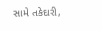સામે તકેદારી,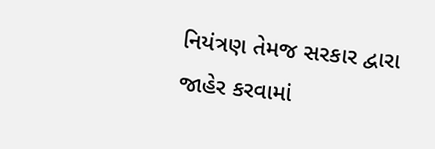નિયંત્રણ તેમજ સરકાર દ્વારા જાહેર કરવામાં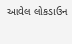આવેલ લોકડાઉન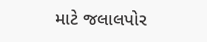માટે જલાલપોર